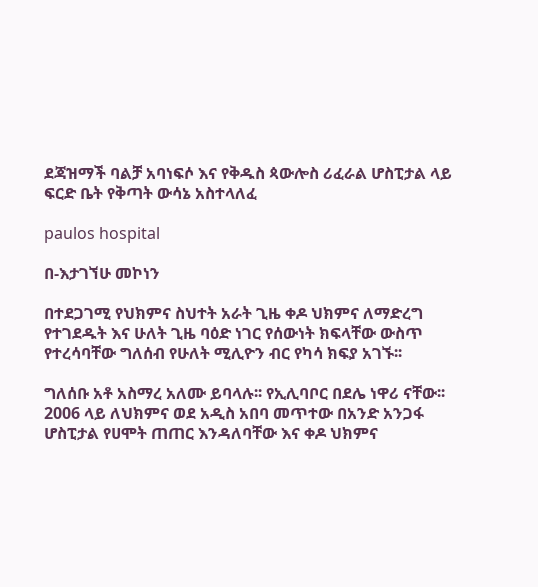ደጃዝማች ባልቻ አባነፍሶ እና የቅዱስ ጳውሎስ ሪፈራል ሆስፒታል ላይ ፍርድ ቤት የቅጣት ውሳኔ አስተላለፈ

paulos hospital

በ-እታገኘሁ መኮነን

በተደጋገሚ የህክምና ስህተት አራት ጊዜ ቀዶ ህክምና ለማድረግ የተገደዱት እና ሁለት ጊዜ ባዕድ ነገር የሰውነት ክፍላቸው ውስጥ የተረሳባቸው ግለሰብ የሁለት ሚሊዮን ብር የካሳ ክፍያ አገኙ፡፡

ግለሰቡ አቶ አስማረ አለሙ ይባላሉ፡፡ የኢሊባቦር በደሌ ነዋሪ ናቸው፡፡ 2006 ላይ ለህክምና ወደ አዲስ አበባ መጥተው በአንድ አንጋፋ ሆስፒታል የሀሞት ጠጠር እንዳለባቸው እና ቀዶ ህክምና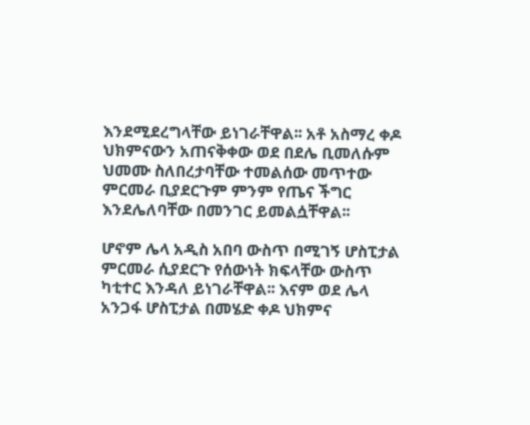እንደሚደረግላቸው ይነገራቸዋል፡፡ አቶ አስማረ ቀዶ ህክምናውን አጠናቅቀው ወደ በደሌ ቢመለሱም ህመሙ ስለበረታባቸው ተመልሰው መጥተው ምርመራ ቢያደርጉም ምንም የጤና ችግር እንደሌለባቸው በመንገር ይመልሷቸዋል፡፡

ሆኖም ሌላ አዲስ አበባ ውስጥ በሚገኝ ሆስፒታል ምርመራ ሲያደርጉ የሰውነት ክፍላቸው ውስጥ ካቲተር እንዳለ ይነገራቸዋል፡፡ እናም ወደ ሌላ አንጋፋ ሆስፒታል በመሄድ ቀዶ ህክምና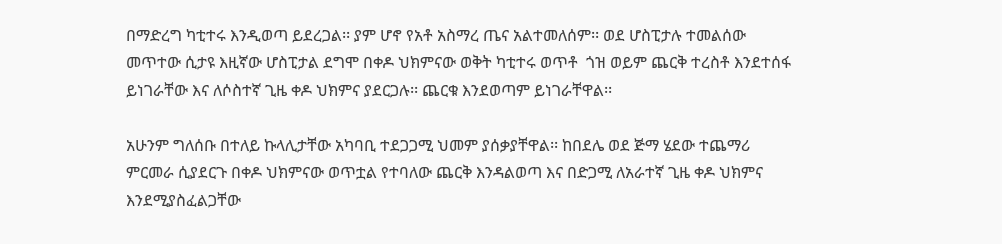በማድረግ ካቲተሩ እንዲወጣ ይደረጋል፡፡ ያም ሆኖ የአቶ አስማረ ጤና አልተመለሰም፡፡ ወደ ሆስፒታሉ ተመልሰው መጥተው ሲታዩ እዚኛው ሆስፒታል ደግሞ በቀዶ ህክምናው ወቅት ካቲተሩ ወጥቶ  ጎዝ ወይም ጨርቅ ተረስቶ እንደተሰፋ ይነገራቸው እና ለሶስተኛ ጊዜ ቀዶ ህክምና ያደርጋሉ፡፡ ጨርቁ እንደወጣም ይነገራቸዋል፡፡

አሁንም ግለሰቡ በተለይ ኩላሊታቸው አካባቢ ተደጋጋሚ ህመም ያሰቃያቸዋል፡፡ ከበደሌ ወደ ጅማ ሄደው ተጨማሪ ምርመራ ሲያደርጉ በቀዶ ህክምናው ወጥቷል የተባለው ጨርቅ እንዳልወጣ እና በድጋሚ ለአራተኛ ጊዜ ቀዶ ህክምና እንደሚያስፈልጋቸው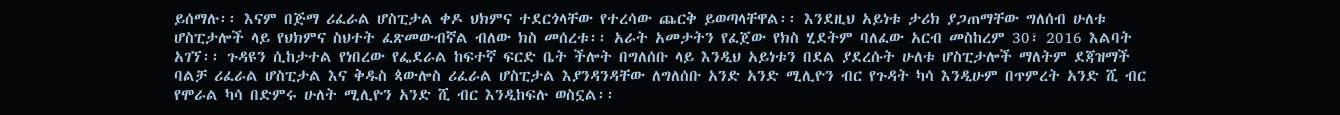ይሰማሉ፡፡ እናም በጅማ ሪፈራል ሆስፒታል ቀዶ ህክምና ተደርጎላቸው የተረሳው ጨርቅ ይወጣላቸዋል፡፡ እንደዚህ አይነቱ ታሪክ ያጋጠማቸው ግለሰብ ሁለቱ ሆስፒታሎች ላይ የህክምና ስህተት ፈጽመውብኛል ብለው ክስ መሰረቱ፡፡ አራት አመታትን የፈጀው የክስ ሂደትም ባለፈው አርብ መስከረም 30፣ 2016 እልባት አገኘ፡፡ ጉዳዩን ሲከታተል የነበረው የፌደራል ከፍተኛ ፍርድ ቤት ችሎት በግለሰቡ ላይ እንዲህ አይነቱን በደል ያደረሱት ሁለቱ ሆስፒታሎች ማለትም ደጃዝማች ባልቻ ሪፈራል ሆስፒታል እና ቅዱስ ጳውሎስ ሪፈራል ሆስፒታል እያንዳንዳቸው ለግለሰቡ አንድ አንድ ሚሊዮን ብር የጉዳት ካሳ እንዲሁም በጥምረት አንድ ሺ ብር የሞራል ካሳ በድምሩ ሁለት ሚሊዮን አንድ ሺ ብር እንዲከፍሉ ወስኗል፡፡